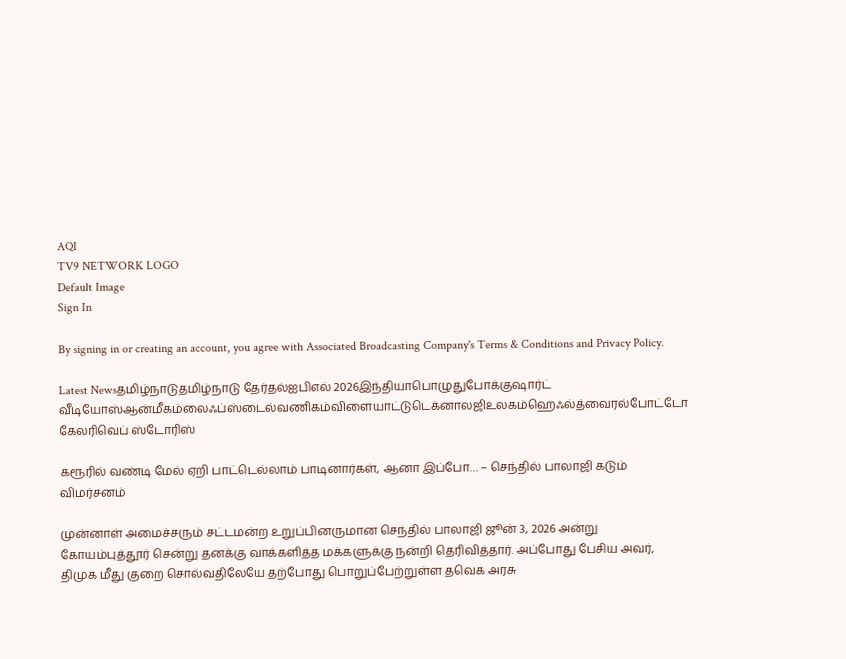AQI
TV9 NETWORK LOGO
Default Image
Sign In

By signing in or creating an account, you agree with Associated Broadcasting Company's Terms & Conditions and Privacy Policy.

Latest Newsதமிழ்நாடுதமிழ்நாடு தேர்தல்ஐபிஎல் 2026இந்தியாபொழுதுபோக்குஷார்ட் வீடியோஸ்ஆன்மீகம்லைஃப்ஸ்டைல்வணிகம்விளையாட்டுடெக்னாலஜிஉலகம்ஹெஃல்த்வைரல்போட்டோ கேலரிவெப் ஸ்டோரிஸ்

கரூரில் வண்டி மேல் ஏறி பாட்டெல்லாம் பாடினார்கள், ஆனா இப்போ… – செந்தில் பாலாஜி கடும் விமர்சனம்

முன்னாள் அமைச்சரும் சட்டமன்ற உறுப்பினருமான செந்தில் பாலாஜி ஜூன் 3, 2026 அன்று கோயம்புத்தூர் சென்று தனக்கு வாக்களித்த மக்களுக்கு நன்றி தெரிவித்தார். அப்போது பேசிய அவர், திமுக மீது குறை சொல்வதிலேயே தற்போது பொறுப்பேற்றுள்ள தவெக அரசு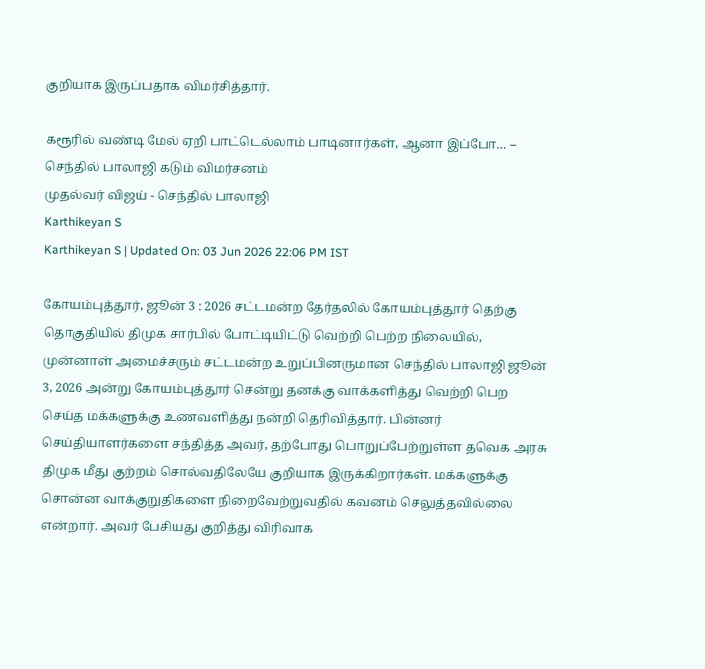குறியாக இருப்பதாக விமர்சித்தார்.

கரூரில் வண்டி மேல் ஏறி பாட்டெல்லாம் பாடினார்கள், ஆனா இப்போ… – செந்தில் பாலாஜி கடும் விமர்சனம்
முதல்வர் விஜய் - செந்தில் பாலாஜி
Karthikeyan S
Karthikeyan S | Updated On: 03 Jun 2026 22:06 PM IST

கோயம்புத்தூர், ஜூன் 3 : 2026 சட்டமன்ற தேர்தலில் கோயம்புத்தூர் தெற்கு தொகுதியில் திமுக சார்பில் போட்டியிட்டு வெற்றி பெற்ற நிலையில், முன்னாள் அமைச்சரும் சட்டமன்ற உறுப்பினருமான செந்தில் பாலாஜி ஜூன் 3, 2026 அன்று கோயம்புத்தூர் சென்று தனக்கு வாக்களித்து வெற்றி பெற செய்த மக்களுக்கு உணவளித்து நன்றி தெரிவித்தார். பின்னர் செய்தியாளர்களை சந்தித்த அவர், தற்போது பொறுப்பேற்றுள்ள தவெக அரசு திமுக மீது குற்றம் சொல்வதிலேயே குறியாக இருக்கிறார்கள். மக்களுக்கு சொன்ன வாக்குறுதிகளை நிறைவேற்றுவதில் கவனம் செலுத்தவில்லை என்றார். அவர் பேசியது குறித்து விரிவாக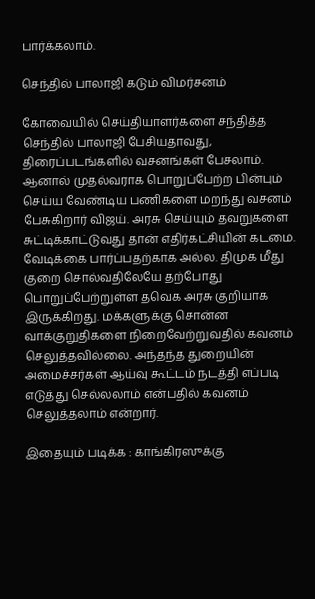பார்க்கலாம்.

செந்தில் பாலாஜி கடும் விமர்சனம்

கோவையில் செய்தியாளர்களை சந்தித்த செந்தில் பாலாஜி பேசியதாவது, திரைப்படங்களில் வசனங்கள் பேசலாம். ஆனால் முதல்வராக பொறுப்பேற்ற பின்பும் செய்ய வேண்டிய பணிகளை மறந்து வசனம் பேசுகிறார் விஜய். அரசு செய்யும் தவறுகளை சுட்டிக்காட்டுவது தான் எதிர்கட்சியின் கடமை. வேடிக்கை பார்ப்பதற்காக அல்ல. திமுக மீது குறை சொல்வதிலேயே தற்போது பொறுப்பேற்றுள்ள தவெக அரசு குறியாக இருக்கிறது. மக்களுக்கு சொன்ன வாக்குறுதிகளை நிறைவேற்றுவதில் கவனம் செலுத்தவில்லை. அந்தந்த துறையின் அமைச்சர்கள் ஆய்வு கூட்டம் நடத்தி எப்படி எடுத்து செல்லலாம் என்பதில் கவனம் செலுத்தலாம் என்றார்.

இதையும் படிக்க : காங்கிரஸுக்கு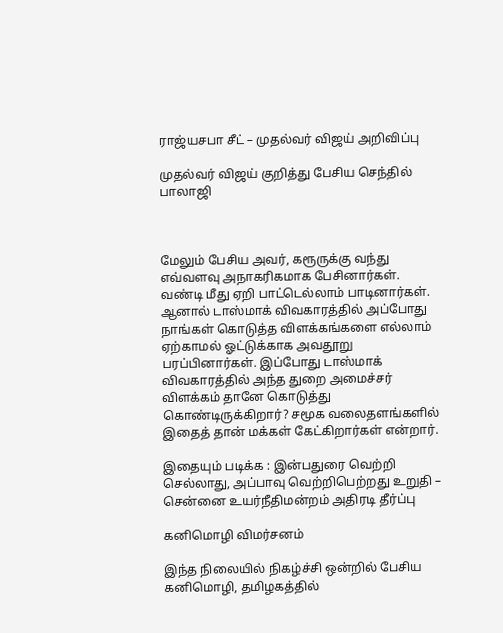ராஜ்யசபா சீட் – முதல்வர் விஜய் அறிவிப்பு

முதல்வர் விஜய் குறித்து பேசிய செந்தில் பாலாஜி



மேலும் பேசிய அவர், கரூருக்கு வந்து எவ்வளவு அநாகரிகமாக பேசினார்கள். வண்டி மீது ஏறி பாட்டெல்லாம் பாடினார்கள். ஆனால் டாஸ்மாக் விவகாரத்தில் அப்போது நாங்கள் கொடுத்த விளக்கங்களை எல்லாம் ஏற்காமல் ஓட்டுக்காக அவதூறு பரப்பினார்கள். இப்போது டாஸ்மாக் விவகாரத்தில் அந்த துறை அமைச்சர் விளக்கம் தானே கொடுத்து கொண்டிருக்கிறார்? சமூக வலைதளங்களில் இதைத் தான் மக்கள் கேட்கிறார்கள் என்றார்.

இதையும் படிக்க : இன்பதுரை வெற்றி செல்லாது, அப்பாவு வெற்றிபெற்றது உறுதி – சென்னை உயர்நீதிமன்றம் அதிரடி தீர்ப்பு

கனிமொழி விமர்சனம்

இந்த நிலையில் நிகழ்ச்சி ஒன்றில் பேசிய கனிமொழி, தமிழகத்தில்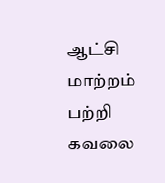ஆட்சி மாற்றம் பற்றி கவலை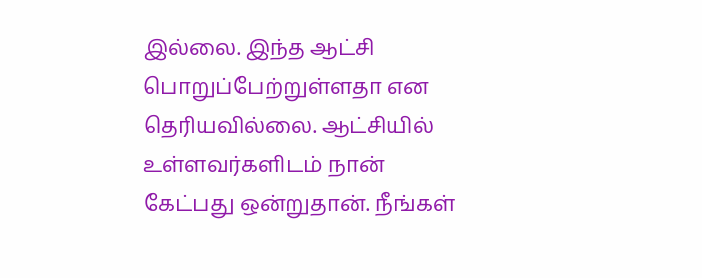இல்லை. இந்த ஆட்சி பொறுப்பேற்றுள்ளதா என தெரியவில்லை. ஆட்சியில் உள்ளவர்களிடம் நான் கேட்பது ஒன்றுதான். நீங்கள்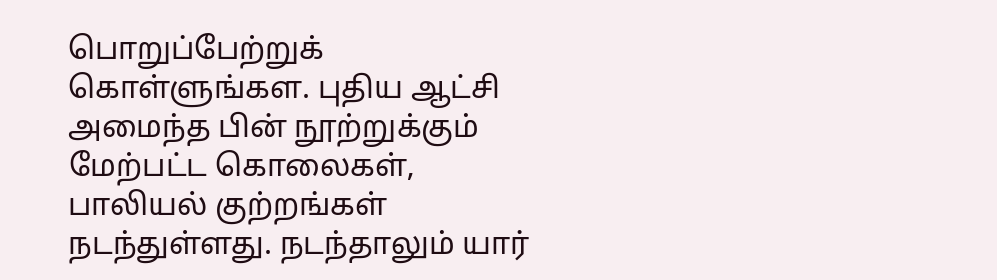பொறுப்பேற்றுக் கொள்ளுங்கள. புதிய ஆட்சி அமைந்த பின் நூற்றுக்கும் மேற்பட்ட கொலைகள், பாலியல் குற்றங்கள் நடந்துள்ளது. நடந்தாலும் யார்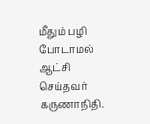மீதும் பழி போடாமல் ஆட்சி செய்தவர் கருணாநிதி.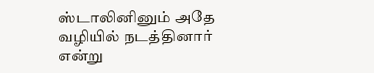ஸ்டாலினினும் அதே வழியில் நடத்தினார் என்று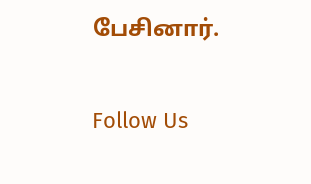பேசினார்.

Follow Us